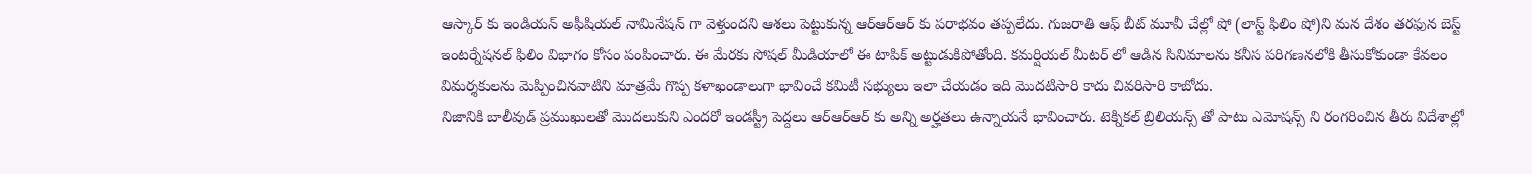ఆస్కార్ కు ఇండియన్ అఫీషియల్ నామినేషన్ గా వెళ్తుందని ఆశలు పెట్టుకున్న ఆర్ఆర్ఆర్ కు పరాభవం తప్పలేదు. గుజరాతి ఆఫ్ బీట్ మూవీ చేల్లో షో (లాస్ట్ ఫిలిం షో)ని మన దేశం తరఫున బెస్ట్ ఇంటర్నేషనల్ ఫిలిం విభాగం కోసం పంపించారు. ఈ మేరకు సోషల్ మీడియాలో ఈ టాపిక్ అట్టుడుకిపోతోంది. కమర్షియల్ మీటర్ లో ఆడిన సినిమాలను కనీస పరిగణనలోకి తీసుకోకుండా కేవలం విమర్శకులను మెప్పించినవాటిని మాత్రమే గొప్ప కళాఖండాలుగా భావించే కమిటీ సభ్యులు ఇలా చేయడం ఇది మొదటిసారి కాదు చివరిసారి కాబోదు.
నిజానికి బాలీవుడ్ ప్రముఖులతో మొదలుకుని ఎందరో ఇండస్ట్రీ పెద్దలు ఆర్ఆర్ఆర్ కు అన్ని అర్హతలు ఉన్నాయనే భావించారు. టెక్నికల్ బ్రిలియన్స్ తో పాటు ఎమోషన్స్ ని రంగరించిన తీరు విదేశాల్లో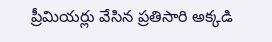ప్రీమియర్లు వేసిన ప్రతిసారి అక్కడి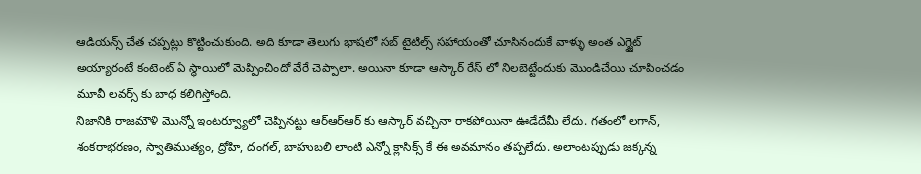ఆడియన్స్ చేత చప్పట్లు కొట్టించుకుంది. అది కూడా తెలుగు భాషలో సబ్ టైటిల్స్ సహాయంతో చూసినందుకే వాళ్ళు అంత ఎగ్జైట్ అయ్యారంటే కంటెంట్ ఏ స్థాయిలో మెప్పించిందో వేరే చెప్పాలా. అయినా కూడా ఆస్కార్ రేస్ లో నిలబెట్టేందుకు మొండిచేయి చూపించడం మూవీ లవర్స్ కు బాధ కలిగిస్తోంది.
నిజానికి రాజమౌళి మొన్నో ఇంటర్వ్యూలో చెప్పినట్టు ఆర్ఆర్ఆర్ కు ఆస్కార్ వచ్చినా రాకపోయినా ఊడేదేమీ లేదు. గతంలో లగాన్, శంకరాభరణం, స్వాతిముత్యం, ద్రోహి, దంగల్, బాహుబలి లాంటి ఎన్నో క్లాసిక్స్ కే ఈ అవమానం తప్పలేదు. అలాంటప్పుడు జక్కన్న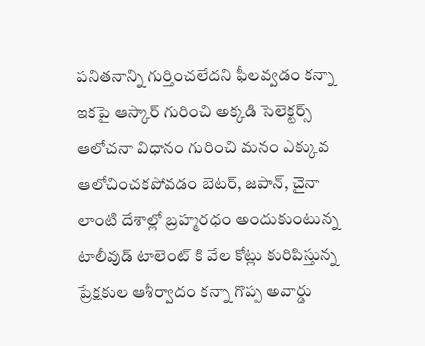పనితనాన్ని గుర్తించలేదని ఫీలవ్వడం కన్నా ఇకపై ఆస్కార్ గురించి అక్కడి సెలెక్టర్స్ ఆలోచనా విధానం గురించి మనం ఎక్కువ ఆలోచించకపోవడం బెటర్, జపాన్, చైనా లాంటి దేశాల్లో బ్రహ్మరధం అందుకుంటున్న టాలీవుడ్ టాలెంట్ కి వేల కోట్లు కురిపిస్తున్న ప్రేక్షకుల ఆశీర్వాదం కన్నా గొప్ప అవార్డు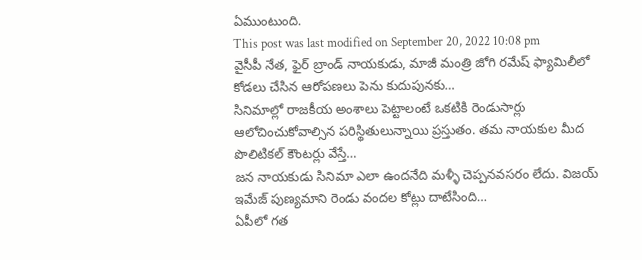ఏముంటుంది.
This post was last modified on September 20, 2022 10:08 pm
వైసీపీ నేత, ఫైర్ బ్రాండ్ నాయకుడు, మాజీ మంత్రి జోగి రమేష్ ఫ్యామిలీలో కోడలు చేసిన ఆరోపణలు పెను కుదుపునకు…
సినిమాల్లో రాజకీయ అంశాలు పెట్టాలంటే ఒకటికి రెండుసార్లు ఆలోచించుకోవాల్సిన పరిస్థితులున్నాయి ప్రస్తుతం. తమ నాయకుల మీద పొలిటికల్ కౌంటర్లు వేస్తే…
జన నాయకుడు సినిమా ఎలా ఉందనేది మళ్ళీ చెప్పనవసరం లేదు. విజయ్ ఇమేజ్ పుణ్యమాని రెండు వందల కోట్లు దాటేసింది…
ఏపీలో గత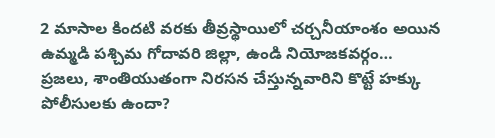2 మాసాల కిందటి వరకు తీవ్రస్థాయిలో చర్చనీయాంశం అయిన ఉమ్మడి పశ్చిమ గోదావరి జిల్లా, ఉండి నియోజకవర్గం…
ప్రజలు, శాంతియుతంగా నిరసన చేస్తున్నవారిని కొట్టే హక్కు పోలీసులకు ఉందా?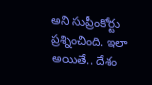అని సుప్రీంకోర్టు ప్రశ్నించింది. ఇలా అయితే.. దేశం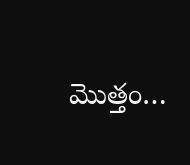మొత్తం…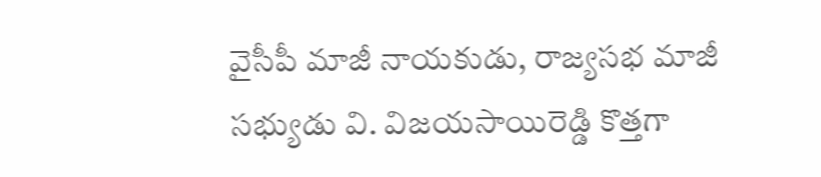వైసీపీ మాజీ నాయకుడు, రాజ్యసభ మాజీ సభ్యుడు వి. విజయసాయిరెడ్డి కొత్తగా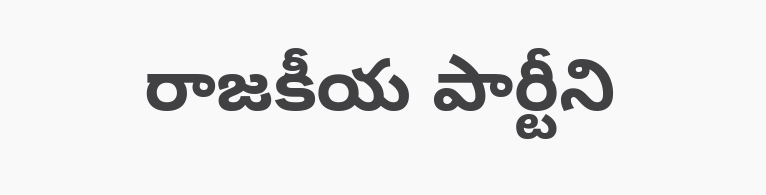రాజకీయ పార్టీని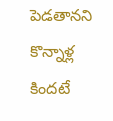పెడతానని కొన్నాళ్ల కిందటే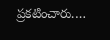ప్రకటించారు.…